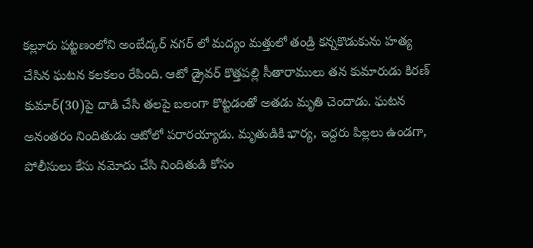కల్లూరు పట్టణంలోని అంబేద్కర్ నగర్ లో మద్యం మత్తులో తండ్రి కన్నకొడుకును హత్య చేసిన ఘటన కలకలం రేపింది. ఆటో డ్రైవర్ కొత్తపల్లి సీతారాములు తన కుమారుడు కిరణ్ కుమార్(30)పై దాడి చేసి తలపై బలంగా కొట్టడంతో అతడు మృతి చెందాడు. ఘటన అనంతరం నిందితుడు ఆటోలో పరారయ్యాడు. మృతుడికి భార్య, ఇద్దరు పిల్లలు ఉండగా, పోలీసులు కేసు నమోదు చేసి నిందితుడి కోసం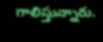గాలిస్తున్నారు.